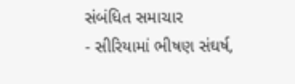સંબંધિત સમાચાર
- સીરિયામાં ભીષણ સંઘર્ષ,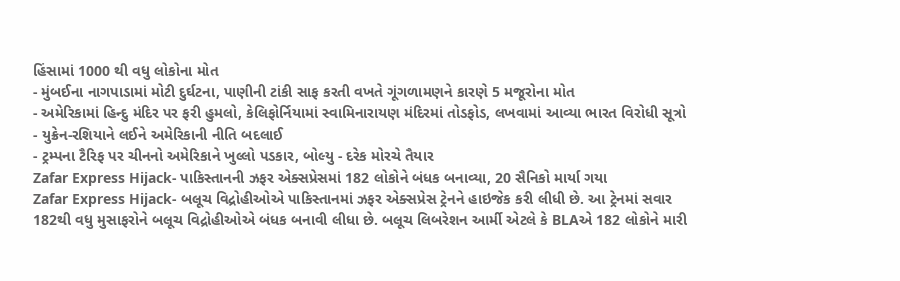હિંસામાં 1000 થી વધુ લોકોના મોત
- મુંબઈના નાગપાડામાં મોટી દુર્ઘટના, પાણીની ટાંકી સાફ કરતી વખતે ગૂંગળામણને કારણે 5 મજૂરોના મોત
- અમેરિકામાં હિન્દુ મંદિર પર ફરી હુમલો, કેલિફોર્નિયામાં સ્વામિનારાયણ મંદિરમાં તોડફોડ, લખવામાં આવ્યા ભારત વિરોધી સૂત્રો
- યુક્રેન-રશિયાને લઈને અમેરિકાની નીતિ બદલાઈ
- ટ્રમ્પના ટૈરિફ પર ચીનનો અમેરિકાને ખુલ્લો પડકાર, બોલ્યુ - દરેક મોરચે તૈયાર
Zafar Express Hijack- પાકિસ્તાનની ઝફર એક્સપ્રેસમાં 182 લોકોને બંધક બનાવ્યા, 20 સૈનિકો માર્યા ગયા
Zafar Express Hijack- બલૂચ વિદ્રોહીઓએ પાકિસ્તાનમાં ઝફર એક્સપ્રેસ ટ્રેનને હાઇજેક કરી લીધી છે. આ ટ્રેનમાં સવાર 182થી વધુ મુસાફરોને બલૂચ વિદ્રોહીઓએ બંધક બનાવી લીધા છે. બલૂચ લિબરેશન આર્મી એટલે કે BLAએ 182 લોકોને મારી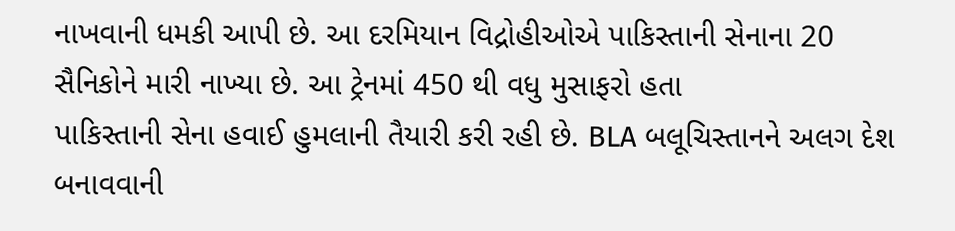નાખવાની ધમકી આપી છે. આ દરમિયાન વિદ્રોહીઓએ પાકિસ્તાની સેનાના 20 સૈનિકોને મારી નાખ્યા છે. આ ટ્રેનમાં 450 થી વધુ મુસાફરો હતા
પાકિસ્તાની સેના હવાઈ હુમલાની તૈયારી કરી રહી છે. BLA બલૂચિસ્તાનને અલગ દેશ બનાવવાની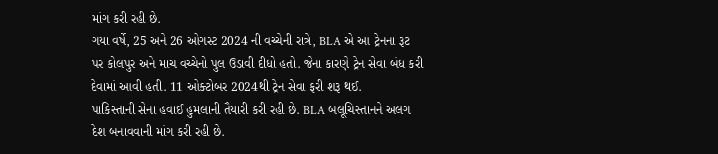માંગ કરી રહી છે.
ગયા વર્ષે, 25 અને 26 ઓગસ્ટ 2024 ની વચ્ચેની રાત્રે, BLA એ આ ટ્રેનના રૂટ પર કોલપુર અને માચ વચ્ચેનો પુલ ઉડાવી દીધો હતો. જેના કારણે ટ્રેન સેવા બંધ કરી દેવામાં આવી હતી. 11 ઓક્ટોબર 2024થી ટ્રેન સેવા ફરી શરૂ થઈ.
પાકિસ્તાની સેના હવાઈ હુમલાની તૈયારી કરી રહી છે. BLA બલૂચિસ્તાનને અલગ દેશ બનાવવાની માંગ કરી રહી છે.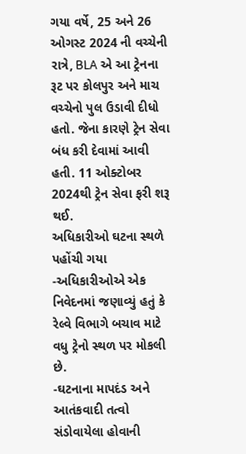ગયા વર્ષે, 25 અને 26 ઓગસ્ટ 2024 ની વચ્ચેની રાત્રે, BLA એ આ ટ્રેનના રૂટ પર કોલપુર અને માચ વચ્ચેનો પુલ ઉડાવી દીધો હતો. જેના કારણે ટ્રેન સેવા બંધ કરી દેવામાં આવી હતી. 11 ઓક્ટોબર 2024થી ટ્રેન સેવા ફરી શરૂ થઈ.
અધિકારીઓ ઘટના સ્થળે પહોંચી ગયા
-અધિકારીઓએ એક નિવેદનમાં જણાવ્યું હતું કે રેલ્વે વિભાગે બચાવ માટે વધુ ટ્રેનો સ્થળ પર મોકલી છે.
-ઘટનાના માપદંડ અને આતંકવાદી તત્વો સંડોવાયેલા હોવાની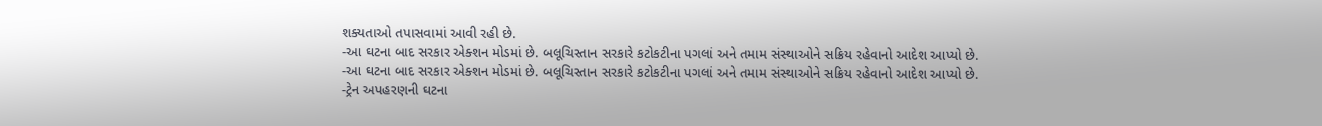શક્યતાઓ તપાસવામાં આવી રહી છે.
-આ ઘટના બાદ સરકાર એક્શન મોડમાં છે. બલૂચિસ્તાન સરકારે કટોકટીના પગલાં અને તમામ સંસ્થાઓને સક્રિય રહેવાનો આદેશ આપ્યો છે.
-આ ઘટના બાદ સરકાર એક્શન મોડમાં છે. બલૂચિસ્તાન સરકારે કટોકટીના પગલાં અને તમામ સંસ્થાઓને સક્રિય રહેવાનો આદેશ આપ્યો છે.
-ટ્રેન અપહરણની ઘટના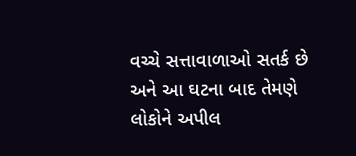વચ્ચે સત્તાવાળાઓ સતર્ક છે અને આ ઘટના બાદ તેમણે લોકોને અપીલ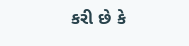કરી છે કે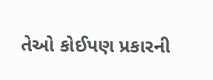તેઓ કોઈપણ પ્રકારની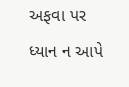અફવા પર ધ્યાન ન આપે